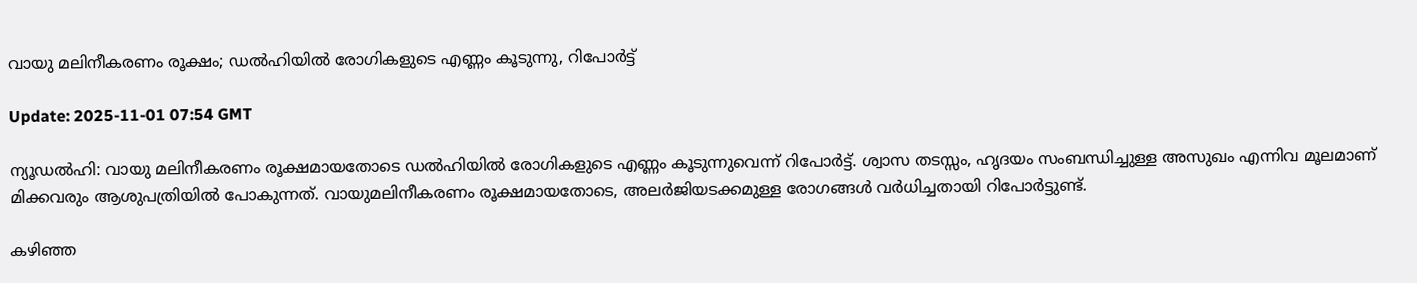വായു മലിനീകരണം രൂക്ഷം; ഡല്‍ഹിയില്‍ രോഗികളുടെ എണ്ണം കൂടുന്നു, റിപോര്‍ട്ട്

Update: 2025-11-01 07:54 GMT

ന്യൂഡല്‍ഹി: വായു മലിനീകരണം രൂക്ഷമായതോടെ ഡല്‍ഹിയില്‍ രോഗികളുടെ എണ്ണം കൂടുന്നുവെന്ന് റിപോര്‍ട്ട്. ശ്വാസ തടസ്സം, ഹൃദയം സംബന്ധിച്ചുള്ള അസുഖം എന്നിവ മൂലമാണ് മിക്കവരും ആശുപത്രിയില്‍ പോകുന്നത്. വായുമലിനീകരണം രൂക്ഷമായതോടെ, അലര്‍ജിയടക്കമുള്ള രോഗങ്ങള്‍ വര്‍ധിച്ചതായി റിപോര്‍ട്ടുണ്ട്.

കഴിഞ്ഞ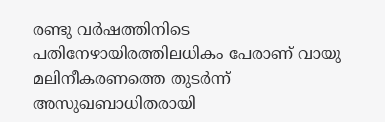രണ്ടു വര്‍ഷത്തിനിടെ പതിനേഴായിരത്തിലധികം പേരാണ് വായു മലിനീകരണത്തെ തുടര്‍ന്ന് അസുഖബാധിതരായി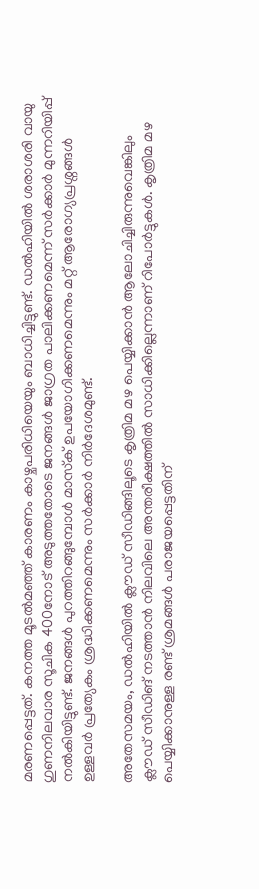മരണപ്പെട്ടത്. കനത്ത മൂടല്‍മഞ്ഞ് കാരണം കാഴ്ചപരിധിയെയും ബാധിച്ചിട്ടുണ്ട്. ഡല്‍ഹിയില്‍ ശരാശരി വായു ഗുണനിലവാര സൂചിക 400നോട് അടുത്തതോടെ ജനങ്ങള്‍ ജാഗ്രത പാലിക്കണമെന്ന് സര്‍ക്കാര്‍ മുന്നറിയിപ്പ് നല്‍കിയിട്ടുണ്ട്. ജനങ്ങള്‍ പുറത്തിറങ്ങുമ്പോള്‍ മാസ്‌ക് ഉപയോഗിക്കണമെന്നും മറ്റ് ആരോഗ്യപ്രശ്നങ്ങള്‍ ഉള്ളവര്‍ പ്രത്യേകം ശ്രദ്ധിക്കണമെന്നും സര്‍ക്കാര്‍ നിര്‍ദേശമുണ്ട്.

അതേസമയം, ഡല്‍ഹിയില്‍ ക്ലൗഡ് സീഡിങ്ങിലൂടെ കൃത്രിമ മഴ പെയ്യിക്കാന്‍ ആലോചിച്ചിരുന്നുവെങ്കിലും ക്ലൗഡ് സീഡിങ് നടത്താന്‍ നിലവിലെ അന്തരീക്ഷത്തില്‍ സാധിക്കില്ലെന്നാണ് റിപോര്‍ട്ടുകള്‍. കൃത്രിമ മഴ പെയ്യിക്കാനുള്ള രണ്ട് ശ്രമങ്ങള്‍ പരാജയപ്പെട്ടതിന്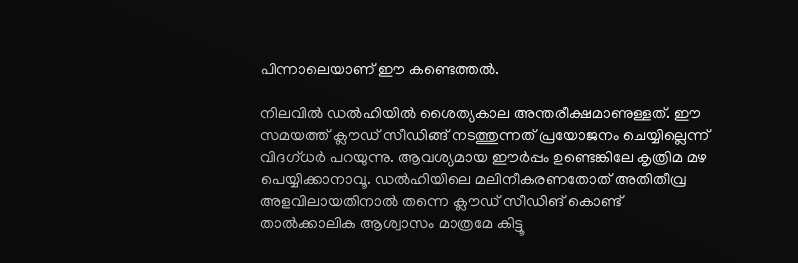പിന്നാലെയാണ് ഈ കണ്ടെത്തല്‍.

നിലവില്‍ ഡല്‍ഹിയില്‍ ശൈത്യകാല അന്തരീക്ഷമാണുള്ളത്. ഈ സമയത്ത് ക്ലൗഡ് സീഡിങ്ങ് നടത്തുന്നത് പ്രയോജനം ചെയ്യില്ലെന്ന് വിദഗ്ധര്‍ പറയുന്നു. ആവശ്യമായ ഈര്‍പ്പം ഉണ്ടെങ്കിലേ കൃത്രിമ മഴ പെയ്യിക്കാനാവൂ. ഡല്‍ഹിയിലെ മലിനീകരണതോത് അതിതീവ്ര അളവിലായതിനാല്‍ തന്നെ ക്ലൗഡ് സീഡിങ് കൊണ്ട് താല്‍ക്കാലിക ആശ്വാസം മാത്രമേ കിട്ടൂ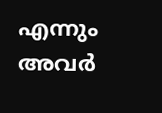എന്നും അവര്‍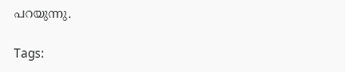പറയുന്നു.

Tags: